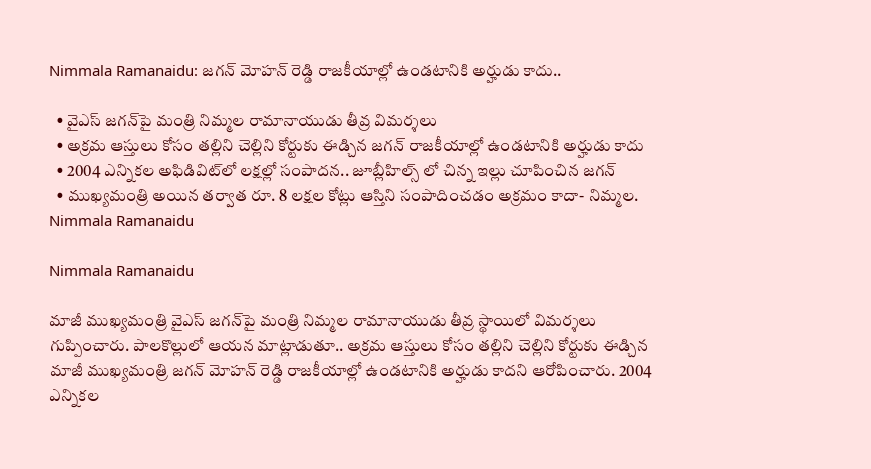Nimmala Ramanaidu: జగన్ మోహన్ రెడ్డి రాజకీయాల్లో ఉండటానికి అర్హుడు కాదు..

  • వైఎస్ జగన్‌పై మంత్రి నిమ్మల రామానాయుడు తీవ్ర విమర్శలు
  • అక్రమ ఆస్తులు కోసం తల్లిని చెల్లిని కోర్టుకు ఈడ్చిన జగన్ రాజకీయాల్లో ఉండటానికి అర్హుడు కాదు
  • 2004 ఎన్నికల అఫిడివిట్‌లో లక్షల్లో సంపాదన.. జూబ్లీహిల్స్ లో చిన్న ఇల్లు చూపించిన జగన్
  • ముఖ్యమంత్రి అయిన తర్వాత రూ. 8 లక్షల కోట్లు ఆస్తిని సంపాదించడం అక్రమం కాదా- నిమ్మల.
Nimmala Ramanaidu

Nimmala Ramanaidu

మాజీ ముఖ్యమంత్రి వైఎస్ జగన్‌పై మంత్రి నిమ్మల రామానాయుడు తీవ్ర స్థాయిలో విమర్శలు గుప్పించారు. పాలకొల్లులో ఆయన మాట్లాడుతూ.. అక్రమ ఆస్తులు కోసం తల్లిని చెల్లిని కోర్టుకు ఈడ్చిన మాజీ ముఖ్యమంత్రి జగన్ మోహన్ రెడ్డి రాజకీయాల్లో ఉండటానికి అర్హుడు కాదని ఆరోపించారు. 2004 ఎన్నికల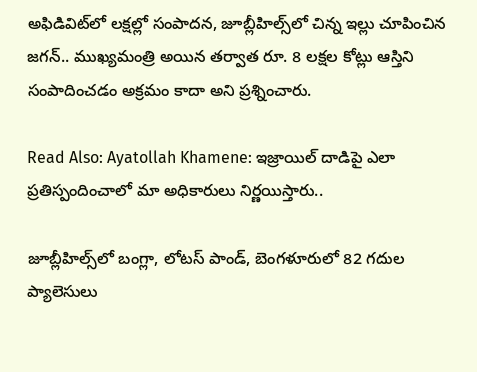అఫిడివిట్‌లో లక్షల్లో సంపాదన, జూబ్లీహిల్స్‌లో చిన్న ఇల్లు చూపించిన జగన్.. ముఖ్యమంత్రి అయిన తర్వాత రూ. 8 లక్షల కోట్లు ఆస్తిని సంపాదించడం అక్రమం కాదా అని ప్రశ్నించారు.

Read Also: Ayatollah Khamene: ఇజ్రాయిల్‌ దాడిపై ఎలా ప్రతిస్పందించాలో మా అధికారులు నిర్ణయిస్తారు..

జూబ్లీహిల్స్‌లో బంగ్లా, లోటస్ పాండ్, బెంగళూరులో 82 గదుల ప్యాలెసులు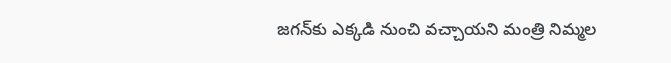జగన్‌కు ఎక్కడి నుంచి వచ్చాయని మంత్రి నిమ్మల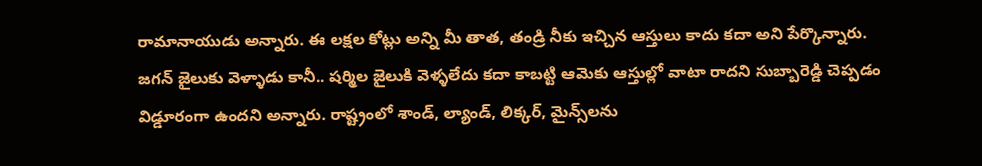రామానాయుడు అన్నారు. ఈ లక్షల కోట్లు అన్ని మీ తాత, తండ్రి నీకు ఇచ్చిన ఆస్తులు కాదు కదా అని పేర్కొన్నారు. జగన్ జైలుకు వెళ్ళాడు కానీ.. షర్మిల జైలుకి వెళ్ళలేదు కదా కాబట్టి ఆమెకు ఆస్తుల్లో వాటా రాదని సుబ్బారెడ్డి చెప్పడం విడ్డూరంగా ఉందని అన్నారు. రాష్ట్రంలో శాండ్, ల్యాండ్, లిక్కర్, మైన్స్‌లను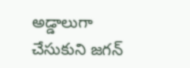అడ్డాలుగా చేసుకుని జగన్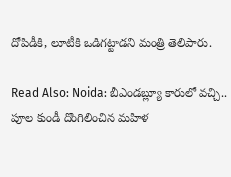దోపిడీకి, లూటీకి ఒడిగట్టాడని మంత్రి తెలిపారు.

Read Also: Noida: బీఎండబ్ల్యూ కారులో వచ్చి.. పూల కుండీ దొంగిలించిన మహిళ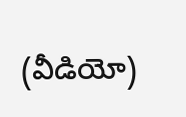(వీడియో)